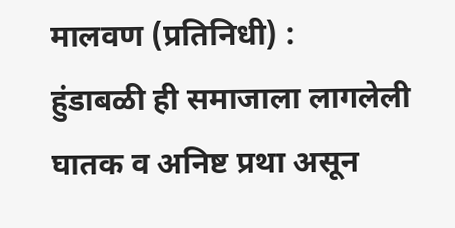मालवण (प्रतिनिधी) :
हुंडाबळी ही समाजाला लागलेली घातक व अनिष्ट प्रथा असून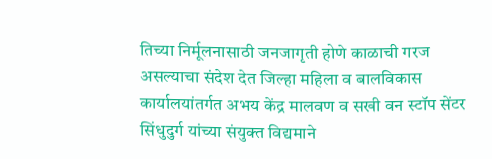तिच्या निर्मूलनासाठी जनजागृती होणे काळाची गरज असल्याचा संदेश देत जिल्हा महिला व बालविकास कार्यालयांतर्गत अभय केंद्र मालवण व सखी वन स्टॉप सेंटर सिंधुदुर्ग यांच्या संयुक्त विद्यमाने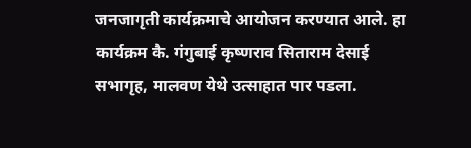जनजागृती कार्यक्रमाचे आयोजन करण्यात आले. हा कार्यक्रम कै. गंगुबाई कृष्णराव सिताराम देसाई सभागृह, मालवण येथे उत्साहात पार पडला.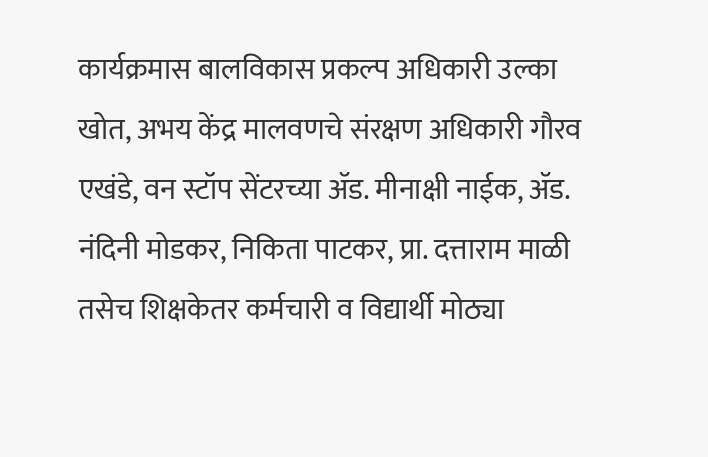कार्यक्रमास बालविकास प्रकल्प अधिकारी उल्का खोत, अभय केंद्र मालवणचे संरक्षण अधिकारी गौरव एखंडे, वन स्टॉप सेंटरच्या ॲड. मीनाक्षी नाईक, ॲड. नंदिनी मोडकर, निकिता पाटकर, प्रा. दत्ताराम माळी तसेच शिक्षकेतर कर्मचारी व विद्यार्थी मोठ्या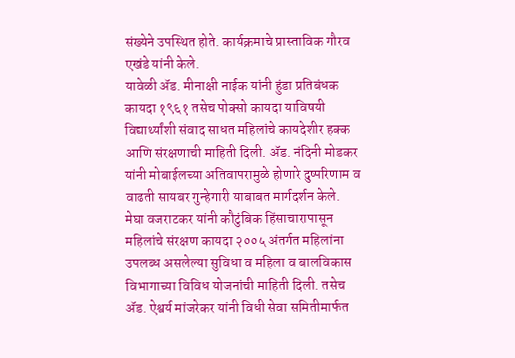संख्येने उपस्थित होते. कार्यक्रमाचे प्रास्ताविक गौरव एखंडे यांनी केले.
यावेळी ॲड. मीनाक्षी नाईक यांनी हुंडा प्रतिबंधक कायदा १९६१ तसेच पोक्सो कायदा याविषयी विद्यार्थ्यांशी संवाद साधत महिलांचे कायदेशीर हक्क आणि संरक्षणाची माहिती दिली. ॲड. नंदिनी मोडकर यांनी मोबाईलच्या अतिवापरामुळे होणारे दुष्परिणाम व वाढती सायबर गुन्हेगारी याबाबत मार्गदर्शन केले.
मेघा वजराटकर यांनी कौटुंबिक हिंसाचारापासून महिलांचे संरक्षण कायदा २००५ अंतर्गत महिलांना उपलब्ध असलेल्या सुविधा व महिला व बालविकास विभागाच्या विविध योजनांची माहिती दिली. तसेच ॲड. ऐश्वर्य मांजरेकर यांनी विधी सेवा समितीमार्फत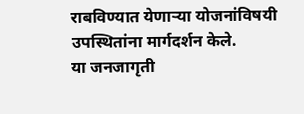राबविण्यात येणाऱ्या योजनांविषयी उपस्थितांना मार्गदर्शन केले.
या जनजागृती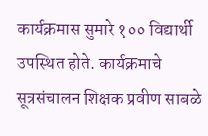कार्यक्रमास सुमारे १०० विद्यार्थी उपस्थित होते. कार्यक्रमाचे सूत्रसंचालन शिक्षक प्रवीण साबळे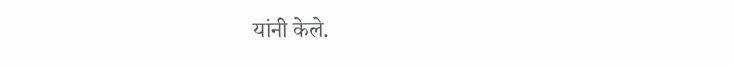यांनी केले.